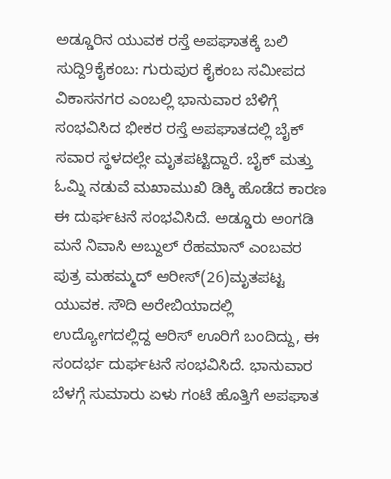ಅಡ್ಡೂರಿನ ಯುವಕ ರಸ್ತೆ ಅಪಘಾತಕ್ಕೆ ಬಲಿ
ಸುದ್ದಿ9ಕೈಕಂಬ: ಗುರುಪುರ ಕೈಕಂಬ ಸಮೀಪದ ವಿಕಾಸನಗರ ಎಂಬಲ್ಲಿ ಭಾನುವಾರ ಬೆಳಿಗ್ಗೆ ಸಂಭವಿಸಿದ ಭೀಕರ ರಸ್ತೆ ಅಪಘಾತದಲ್ಲಿ ಬೈಕ್ ಸವಾರ ಸ್ಥಳದಲ್ಲೇ ಮೃತಪಟ್ಟಿದ್ದಾರೆ. ಬೈಕ್ ಮತ್ತು ಓಮ್ನಿ ನಡುವೆ ಮಖಾಮುಖಿ ಡಿಕ್ಕಿ ಹೊಡೆದ ಕಾರಣ ಈ ದುರ್ಘಟನೆ ಸಂಭವಿಸಿದೆ. ಅಡ್ಡೂರು ಅಂಗಡಿ ಮನೆ ನಿವಾಸಿ ಅಬ್ದುಲ್ ರೆಹಮಾನ್ ಎಂಬವರ ಪುತ್ರ ಮಹಮ್ಮದ್ ಆರೀಸ್(26)ಮೃತಪಟ್ಟ ಯುವಕ. ಸೌದಿ ಅರೇಬಿಯಾದಲ್ಲಿ ಉದ್ಯೋಗದಲ್ಲಿದ್ದ ಆರಿಸ್ ಊರಿಗೆ ಬಂದಿದ್ದು, ಈ ಸಂದರ್ಭ ದುರ್ಘಟನೆ ಸಂಭವಿಸಿದೆ. ಭಾನುವಾರ ಬೆಳಗ್ಗೆ ಸುಮಾರು ಏಳು ಗಂಟೆ ಹೊತ್ತಿಗೆ ಅಪಘಾತ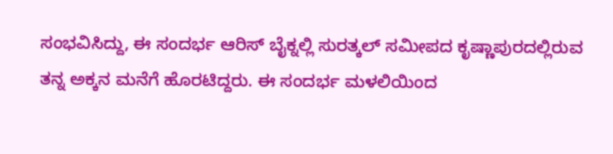ಸಂಭವಿಸಿದ್ದು, ಈ ಸಂದರ್ಭ ಆರಿಸ್ ಬೈಕ್ನಲ್ಲಿ ಸುರತ್ಕಲ್ ಸಮೀಪದ ಕೃಷ್ಣಾಪುರದಲ್ಲಿರುವ ತನ್ನ ಅಕ್ಕನ ಮನೆಗೆ ಹೊರಟಿದ್ದರು. ಈ ಸಂದರ್ಭ ಮಳಲಿಯಿಂದ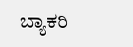ಬ್ಯಾಕರಿ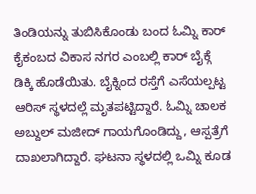ತಿಂಡಿಯನ್ನು ತುಬಿಸಿಕೊಂಡು ಬಂದ ಓಮ್ನಿ ಕಾರ್ ಕೈಕಂಬದ ವಿಕಾಸ ನಗರ ಎಂಬಲ್ಲಿ ಕಾರ್ ಬೈಕ್ಗೆ ಡಿಕ್ಕಿ ಹೊಡೆಯಿತು. ಬೈಕ್ನಿಂದ ರಸ್ತೆಗೆ ಎಸೆಯಲ್ಪಟ್ಟ ಆರಿಸ್ ಸ್ಥಳದಲ್ಲೆ ಮೃತಪಟ್ಟಿದ್ದಾರೆ. ಓಮ್ನಿ ಚಾಲಕ ಅಬ್ದುಲ್ ಮಜೀದ್ ಗಾಯಗೊಂಡಿದ್ದು, ಆಸ್ಪತ್ರೆಗೆ ದಾಖಲಾಗಿದ್ದಾರೆ. ಘಟನಾ ಸ್ಥಳದಲ್ಲಿ ಒಮ್ನಿ ಕೂಡ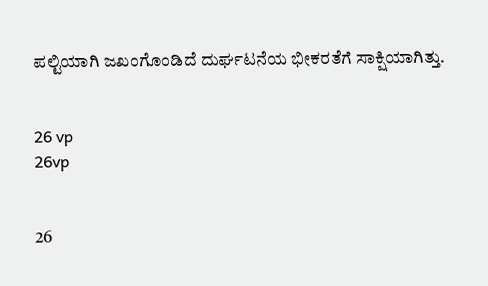ಪಲ್ಟಿಯಾಗಿ ಜಖಂಗೊಂಡಿದೆ ದುರ್ಘಟನೆಯ ಭೀಕರತೆಗೆ ಸಾಕ್ಷಿಯಾಗಿತ್ತು.


26 vp
26vp


26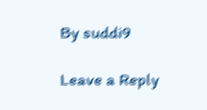By suddi9

Leave a Reply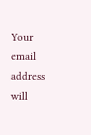Your email address will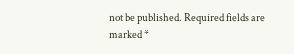not be published. Required fields are marked *